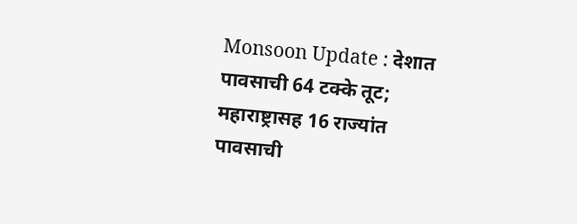Monsoon Update : देशात पावसाची 64 टक्के तूट; महाराष्ट्रासह 16 राज्यांत पावसाची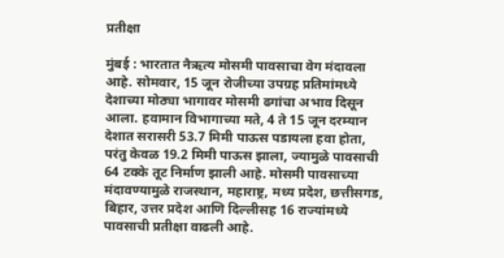प्रतीक्षा

मुंबई : भारतात नैऋत्य मोसमी पावसाचा वेग मंदावला आहे. सोमवार, 15 जून रोजीच्या उपग्रह प्रतिमांमध्ये देशाच्या मोठ्या भागावर मोसमी ढगांचा अभाव दिसून आला. हवामान विभागाच्या मते, 4 ते 15 जून दरम्यान देशात सरासरी 53.7 मिमी पाऊस पडायला हवा होता, परंतु केवळ 19.2 मिमी पाऊस झाला, ज्यामुळे पावसाची 64 टक्के तूट निर्माण झाली आहे. मोसमी पावसाच्या मंदावण्यामुळे राजस्थान, महाराष्ट्र, मध्य प्रदेश, छत्तीसगड, बिहार, उत्तर प्रदेश आणि दिल्लीसह 16 राज्यांमध्ये पावसाची प्रतीक्षा वाढली आहे.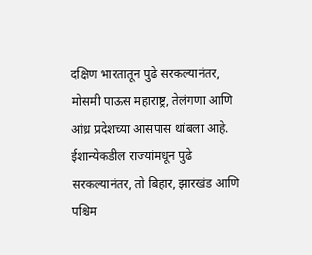दक्षिण भारतातून पुढे सरकल्यानंतर, मोसमी पाऊस महाराष्ट्र, तेलंगणा आणि आंध्र प्रदेशच्या आसपास थांबला आहे. ईशान्येकडील राज्यांमधून पुढे सरकल्यानंतर, तो बिहार, झारखंड आणि पश्चिम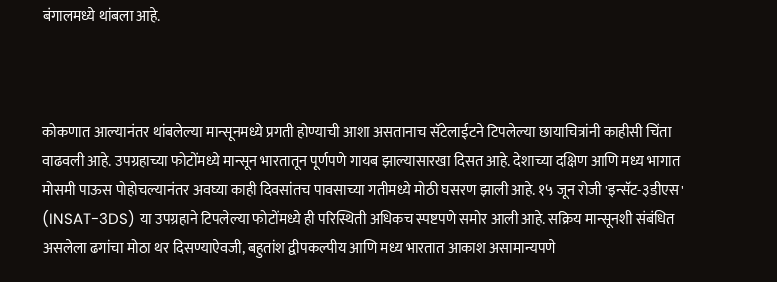बंगालमध्ये थांबला आहे.



कोकणात आल्यानंतर थांबलेल्या मान्सूनमध्ये प्रगती होण्याची आशा असतानाच सॅटेलाईटने टिपलेल्या छायाचित्रांनी काहीसी चिंता वाढवली आहे. उपग्रहाच्या फोटोंमध्ये मान्सून भारतातून पूर्णपणे गायब झाल्यासारखा दिसत आहे. देशाच्या दक्षिण आणि मध्य भागात मोसमी पाऊस पोहोचल्यानंतर अवघ्या काही दिवसांतच पावसाच्या गतीमध्ये मोठी घसरण झाली आहे. १५ जून रोजी 'इन्सॅट-३डीएस' (INSAT-3DS) या उपग्रहाने टिपलेल्या फोटोंमध्ये ही परिस्थिती अधिकच स्पष्टपणे समोर आली आहे. सक्रिय मान्सूनशी संबंधित असलेला ढगांचा मोठा थर दिसण्याऐवजी, बहुतांश द्वीपकल्पीय आणि मध्य भारतात आकाश असामान्यपणे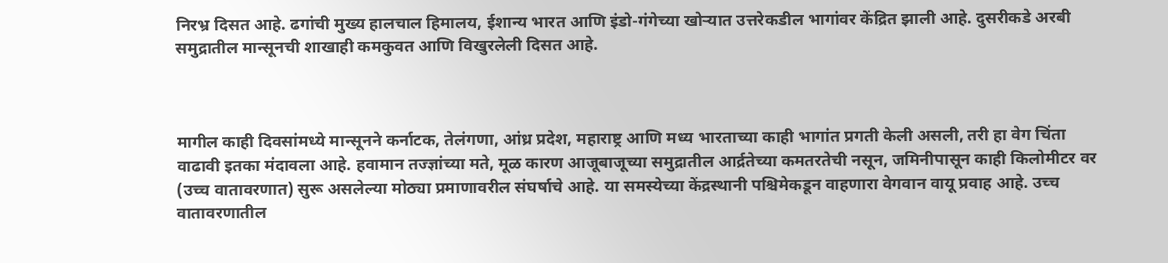निरभ्र दिसत आहे. ढगांची मुख्य हालचाल हिमालय, ईशान्य भारत आणि इंडो-गंगेच्या खोऱ्यात उत्तरेकडील भागांवर केंद्रित झाली आहे. दुसरीकडे अरबी समुद्रातील मान्सूनची शाखाही कमकुवत आणि विखुरलेली दिसत आहे.



मागील काही दिवसांमध्ये मान्सूनने कर्नाटक, तेलंगणा, आंध्र प्रदेश, महाराष्ट्र आणि मध्य भारताच्या काही भागांत प्रगती केली असली, तरी हा वेग चिंता वाढावी इतका मंदावला आहे. हवामान तज्ज्ञांच्या मते, मूळ कारण आजूबाजूच्या समुद्रातील आर्द्रतेच्या कमतरतेची नसून, जमिनीपासून काही किलोमीटर वर (उच्च वातावरणात) सुरू असलेल्या मोठ्या प्रमाणावरील संघर्षाचे आहे. या समस्येच्या केंद्रस्थानी पश्चिमेकडून वाहणारा वेगवान वायू प्रवाह आहे. उच्च वातावरणातील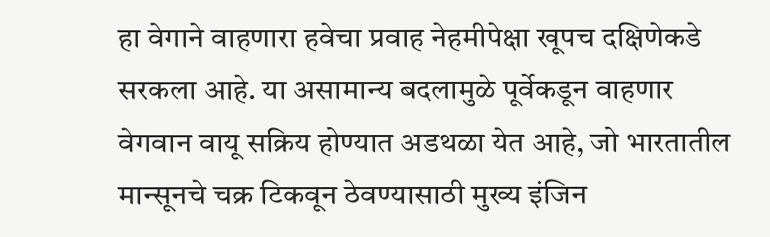हा वेगाने वाहणारा हवेचा प्रवाह नेहमीपेक्षा खूपच दक्षिणेकडे सरकला आहे. या असामान्य बदलामुळे पूर्वेकडून वाहणार वेगवान वायू सक्रिय होण्यात अडथळा येत आहे, जो भारतातील मान्सूनचे चक्र टिकवून ठेवण्यासाठी मुख्य इंजिन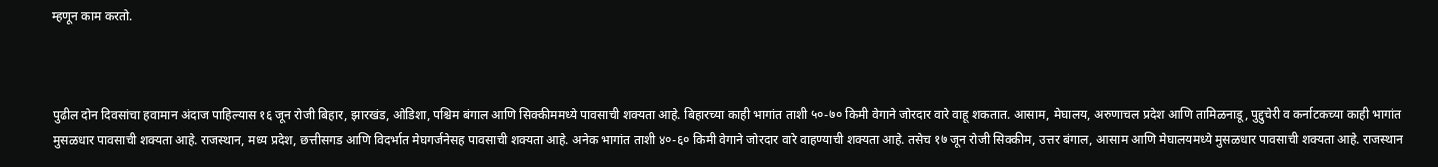म्हणून काम करतो.



पुढील दोन दिवसांचा हवामान अंदाज पाहिल्यास १६ जून रोजी बिहार, झारखंड, ओडिशा, पश्चिम बंगाल आणि सिक्कीममध्ये पावसाची शक्यता आहे. बिहारच्या काही भागांत ताशी ५०-७० किमी वेगाने जोरदार वारे वाहू शकतात. आसाम, मेघालय, अरुणाचल प्रदेश आणि तामिळनाडू, पुद्दुचेरी व कर्नाटकच्या काही भागांत मुसळधार पावसाची शक्यता आहे. राजस्थान, मध्य प्रदेश, छत्तीसगड आणि विदर्भात मेघगर्जनेसह पावसाची शक्यता आहे. अनेक भागांत ताशी ४०-६० किमी वेगाने जोरदार वारे वाहण्याची शक्यता आहे. तसेच १७ जून रोजी सिक्कीम, उत्तर बंगाल, आसाम आणि मेघालयमध्ये मुसळधार पावसाची शक्यता आहे. राजस्थान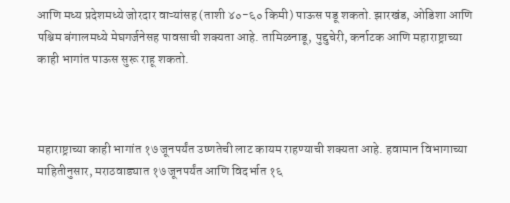आणि मध्य प्रदेशमध्ये जोरदार वाऱ्यांसह (ताशी ४०-६० किमी) पाऊस पडू शकतो. झारखंड, ओडिशा आणि पश्चिम बंगालमध्ये मेघगर्जनेसह पावसाची शक्यता आहे. तामिळनाडू, पुद्दुचेरी, कर्नाटक आणि महाराष्ट्राच्या काही भागांत पाऊस सुरू राहू शकतो.



महाराष्ट्राच्या काही भागांत १७ जूनपर्यंत उष्णतेची लाट कायम राहण्याची शक्यता आहे. हवामान विभागाच्या माहितीनुसार, मराठवाड्यात १७ जूनपर्यंत आणि विदर्भात १६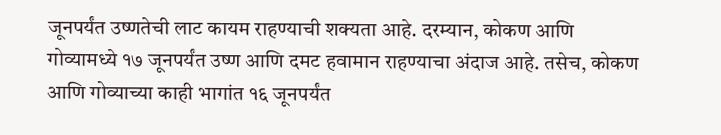जूनपर्यंत उष्णतेची लाट कायम राहण्याची शक्यता आहे. दरम्यान, कोकण आणि गोव्यामध्ये १७ जूनपर्यंत उष्ण आणि दमट हवामान राहण्याचा अंदाज आहे. तसेच, कोकण आणि गोव्याच्या काही भागांत १६ जूनपर्यंत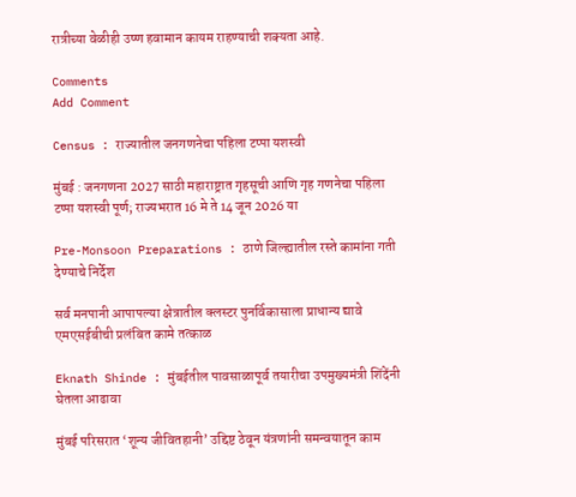रात्रीच्या वेळीही उष्ण हवामान कायम राहण्याची शक्यता आहे.

Comments
Add Comment

Census : राज्यातील जनगणनेचा पहिला टप्पा यशस्वी

मुंबई : जनगणना 2027 साठी महाराष्ट्रात गृहसूची आणि गृह गणनेचा पहिला टप्पा यशस्वी पूर्ण; राज्यभरात 16 मे ते 14 जून 2026 या

Pre-Monsoon Preparations : ठाणे जिल्ह्यातील रस्ते कामांना गती देण्याचे निर्देश

सर्व मनपानी आपापल्या क्षेत्रातील क्लस्टर पुनर्विकासाला प्राधान्य द्यावे एमएसईबीची प्रलंबित कामे तत्काळ

Eknath Shinde : मुंबईतील पावसाळापूर्व तयारीचा उपमुख्यमंत्री शिंदेंनी घेतला आढावा

मुंबई परिसरात ‘शून्य जीवितहानी’ उद्दिष्ट ठेवून यंत्रणांनी समन्वयातून काम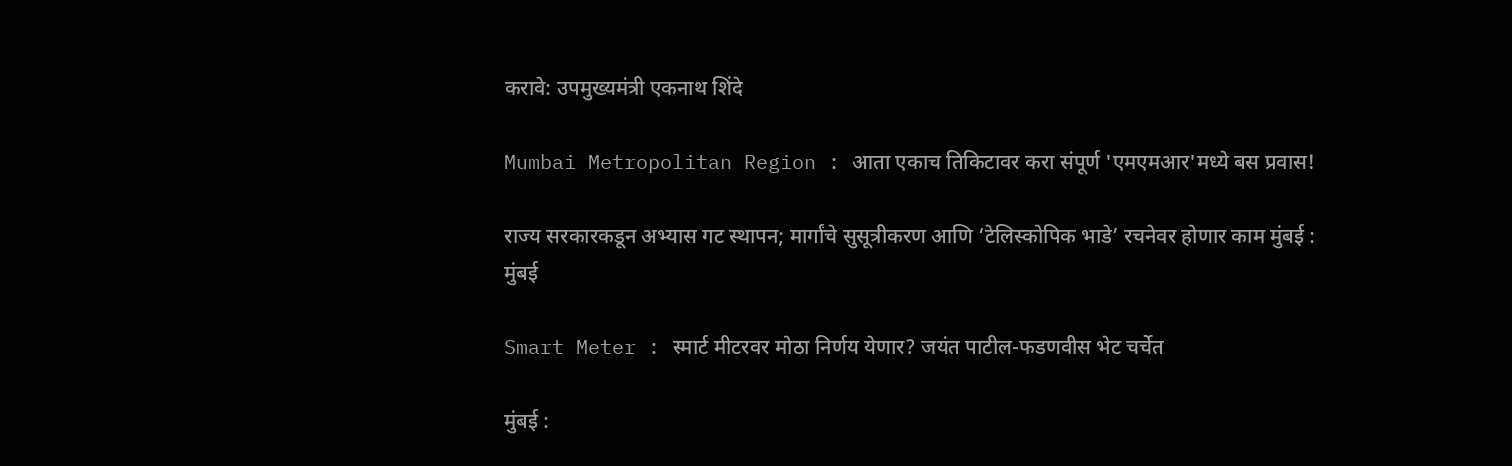करावे: उपमुख्यमंत्री एकनाथ शिंदे

Mumbai Metropolitan Region : आता एकाच तिकिटावर करा संपूर्ण 'एमएमआर'मध्ये बस प्रवास!

राज्य सरकारकडून अभ्यास गट स्थापन; मार्गांचे सुसूत्रीकरण आणि ‘टेलिस्कोपिक भाडे’ रचनेवर होणार काम मुंबई : मुंबई

Smart Meter : स्मार्ट मीटरवर मोठा निर्णय येणार? जयंत पाटील-फडणवीस भेट चर्चेत

मुंबई :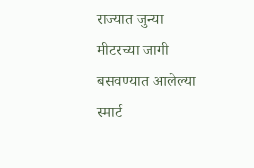राज्यात जुन्या मीटरच्या जागी बसवण्यात आलेल्या स्मार्ट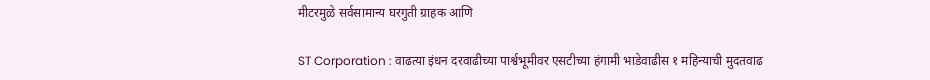मीटरमुळे सर्वसामान्य घरगुती ग्राहक आणि

ST Corporation : वाढत्या इंधन दरवाढीच्या पार्श्वभूमीवर एसटीच्या हंगामी भाडेवाढीस १ महिन्याची मुदतवाढ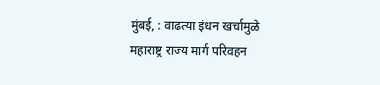मुंबई, : वाढत्या इंधन खर्चामुळे महाराष्ट्र राज्य मार्ग परिवहन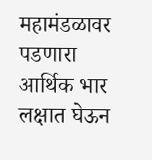महामंडळावर पडणारा आर्थिक भार लक्षात घेऊन